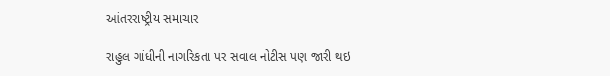આંતરરાષ્ટ્રીય સમાચાર

રાહુલ ગાંધીની નાગરિકતા પર સવાલ નોટીસ પણ જારી થઇ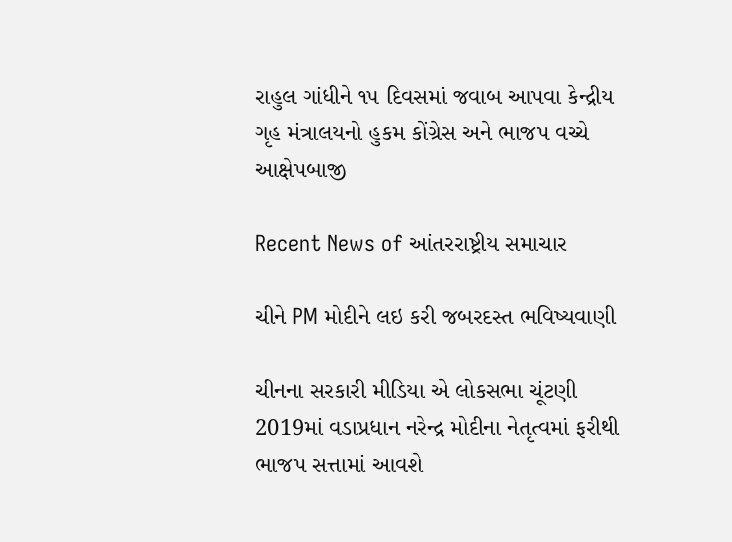રાહુલ ગાંધીને ૧૫ દિવસમાં જવાબ આપવા કેન્દ્રીય ગૃહ મંત્રાલયનો હુકમ કોંગ્રેસ અને ભાજપ વચ્ચે આક્ષેપબાજી

Recent News of આંતરરાષ્ટ્રીય સમાચાર

ચીને PM મોદીને લઇ કરી જબરદસ્ત ભવિષ્યવાણી

ચીનના સરકારી મીડિયા એ લોકસભા ચૂંટણી 2019માં વડાપ્રધાન નરેન્દ્ર મોદીના નેતૃત્વમાં ફરીથી ભાજપ સત્તામાં આવશે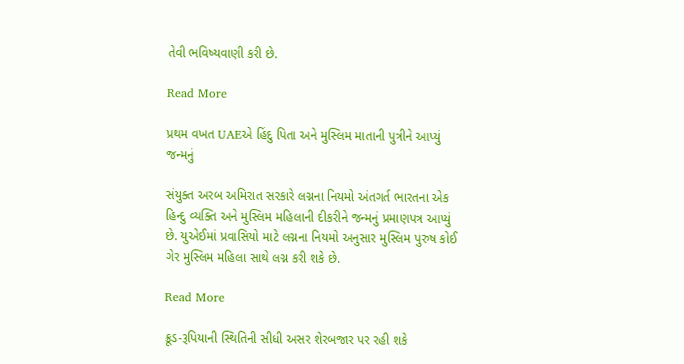તેવી ભવિષ્યવાણી કરી છે.

Read More

પ્રથમ વખત UAEએ હિંદુ પિતા અને મુસ્લિમ માતાની પુત્રીને આપ્યું જન્મનું

સંયુક્ત અરબ અમિરાત સરકારે લગ્નના નિયમો અંતગર્ત ભારતના એક હિન્દુ વ્યક્તિ અને મુસ્લિમ મહિલાની દીકરીને જન્મનું પ્રમાણપત્ર આપ્યું છે. યુએઈમાં પ્રવાસિયો માટે લગ્નના નિયમો અનુસાર મુસ્લિમ પુરુષ કોઈ ગેર મુસ્લિમ મહિલા સાથે લગ્ન કરી શકે છે.

Read More

ક્રૂડ-રૂપિયાની સ્થિતિની સીધી અસર શેરબજાર પર રહી શકે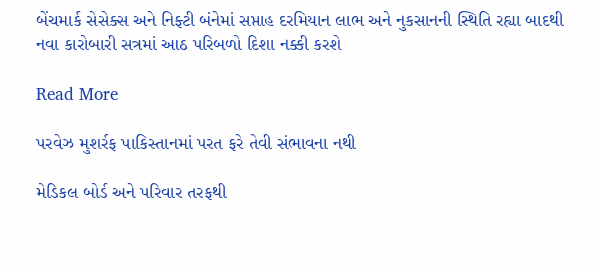બેંચમાર્ક સેસેક્સ અને નિફ્ટી બંનેમાં સપ્તાહ દરમિયાન લાભ અને નુકસાનની સ્થિતિ રહ્યા બાદથી નવા કારોબારી સત્રમાં આઠ પરિબળો દિશા નક્કી કરશે

Read More

પરવેઝ મુશર્રફ પાકિસ્તાનમાં પરત ફરે તેવી સંભાવના નથી

મેડિકલ બોર્ડ અને પરિવાર તરફથી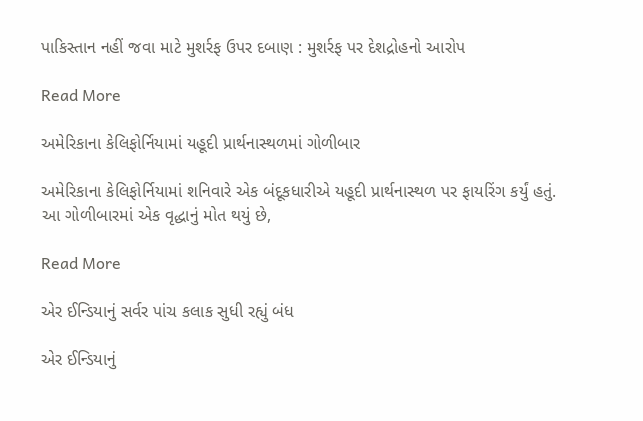પાકિસ્તાન નહીં જવા માટે મુશર્રફ ઉપર દબાણ : મુશર્રફ પર દેશદ્રોહનો આરોપ

Read More

અમેરિકાના કેલિફોર્નિયામાં યહૂદી પ્રાર્થનાસ્થળમાં ગોળીબાર

અમેરિકાના કેલિફોર્નિયામાં શનિવારે એક બંદૂકધારીએ યહૂદી પ્રાર્થનાસ્થળ પર ફાયરિંગ કર્યું હતું. આ ગોળીબારમાં એક વૃદ્ધાનું મોત થયું છે,

Read More

એર ઈન્ડિયાનું સર્વર પાંચ કલાક સુધી રહ્યું બંધ

એર ઈન્ડિયાનું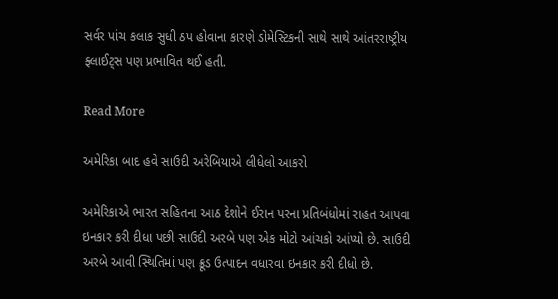સર્વર પાંચ કલાક સુધી ઠપ હોવાના કારણે ડોમેસ્ટિકની સાથે સાથે આંતરરાષ્ટ્રીય ફ્લાઈટ્સ પણ પ્રભાવિત થઈ હતી.

Read More

અમેરિકા બાદ હવે સાઉદી અરેબિયાએ લીધેલો આકરો

અમેરિકાએ ભારત સહિતના આઠ દેશોને ઈરાન પરના પ્રતિબંધોમાં રાહત આપવા ઇનકાર કરી દીધા પછી સાઉદી અરબે પણ એક મોટો આંચકો આંપ્યો છે. સાઉદી અરબે આવી સ્થિતિમાં પણ ક્રૂડ ઉત્પાદન વધારવા ઇનકાર કરી દીધો છે.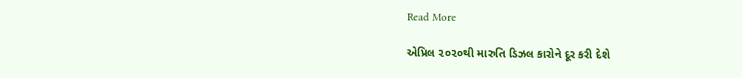Read More

એપ્રિલ ૨૦૨૦થી મારુતિ ડિઝલ કારોને દૂર કરી દેશે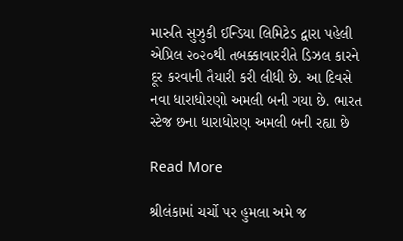મારુતિ સુઝુકી ઈન્ડિયા લિમિટેડ દ્વારા પહેલી એપ્રિલ ૨૦૨૦થી તબક્કાવારરીતે ડિઝલ કારને દૂર કરવાની તૈયારી કરી લીધી છે. આ દિવસે નવા ધારાધોરણો અમલી બની ગયા છે. ભારત સ્ટેજ છના ધારાધોરણ અમલી બની રહ્યા છે

Read More

શ્રીલંકામાં ચર્ચો પર હુમલા અમે જ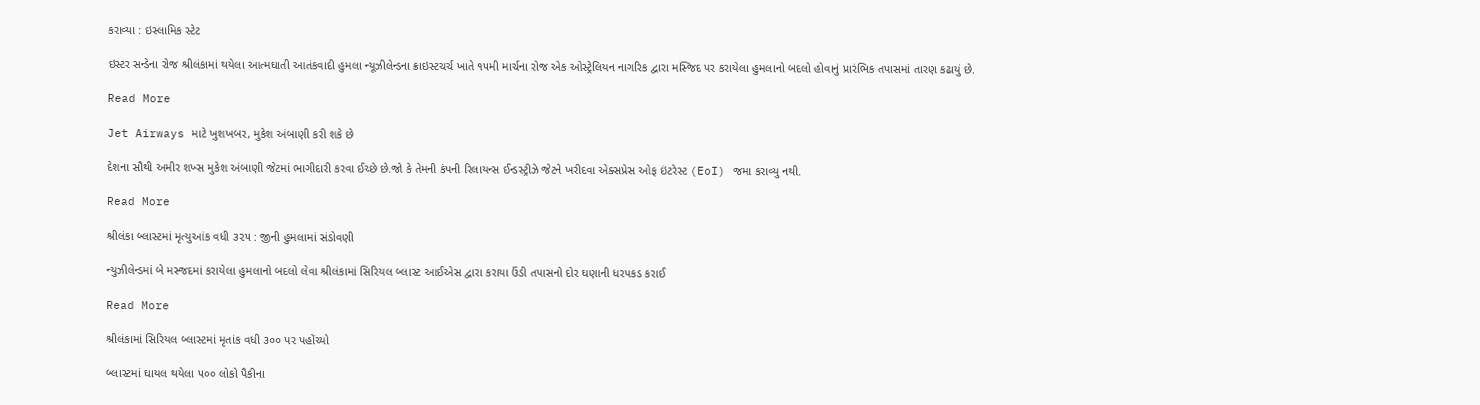કરાવ્યા : ઇસ્લામિક સ્ટેટ

ઇસ્ટર સન્ડેના રોજ શ્રીલંકામાં થયેલા આત્મઘાતી આતંકવાદી હુમલા ન્યૂઝીલેન્ડના ક્રાઇસ્ટચર્ચ ખાતે ૧૫મી માર્ચના રોજ એક ઓસ્ટ્રેલિયન નાગરિક દ્વારા મસ્જિદ પર કરાયેલા હુમલાનો બદલો હોવાનું પ્રારંભિક તપાસમાં તારણ કઢાયું છે.

Read More

Jet Airways માટે ખુશખબર, મુકેશ અંબાણી કરી શકે છે

દેશના સૌથી અમીર શખ્સ મુકેશ અંબાણી જેટમાં ભાગીદારી કરવા ઈચ્છે છે.જો કે તેમની કંપની રિલાયન્સ ઈન્ડસ્ટ્રીઝે જેટને ખરીદવા એક્સપ્રેસ ઓફ ઇંટરેસ્ટ (EoI) જમા કરાવ્યુ નથી.

Read More

શ્રીલંકા બ્લાસ્ટમાં મૃત્યુઆંક વધી ૩૨૫ : જીની હુમલામાં સંડોવણી

ન્યુઝીલેન્ડમાં બે મસ્જદમાં કરાયેલા હુમલાનો બદલો લેવા શ્રીલંકામાં સિરિયલ બ્લાસ્ટ આઈએસ દ્વારા કરાયા ઉંડી તપાસનો દોર ઘણાની ધરપકડ કરાઈ

Read More

શ્રીલંકામાં સિરિયલ બ્લાસ્ટમાં મૃતાંક વધી ૩૦૦ પર પહોંચ્યો

બ્લાસ્ટમાં ઘાયલ થયેલા ૫૦૦ લોકો પૈકીના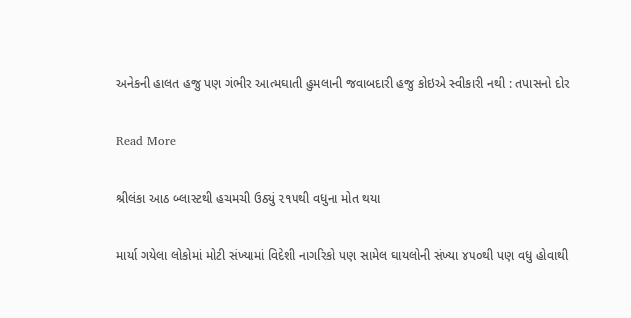અનેકની હાલત હજુ પણ ગંભીર આત્મઘાતી હુમલાની જવાબદારી હજુ કોઇએ સ્વીકારી નથી : તપાસનો દોર

Read More

શ્રીલંકા આઠ બ્લાસ્ટથી હચમચી ઉઠ્યું ૨૧૫થી વધુના મોત થયા

માર્યા ગયેલા લોકોમાં મોટી સંખ્યામાં વિદેશી નાગરિકો પણ સામેલ ઘાયલોની સંખ્યા ૪૫૦થી પણ વધુ હોવાથી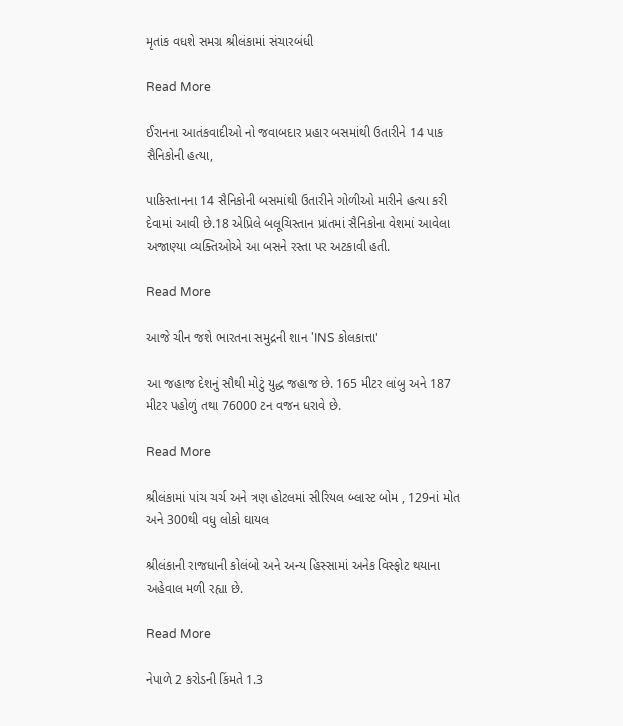મૃતાંક વધશે સમગ્ર શ્રીલંકામાં સંચારબંધી

Read More

ઈરાનના આતંકવાદીઓ નો જવાબદાર પ્રહાર બસમાંથી ઉતારીને 14 પાક સૈનિકોની હત્યા,

પાકિસ્તાનના 14 સૈનિકોની બસમાંથી ઉતારીને ગોળીઓ મારીને હત્યા કરી દેવામાં આવી છે.18 એપ્રિલે બલૂચિસ્તાન પ્રાંતમાં સૈનિકોના વેશમાં આવેલા અજાણ્યા વ્યક્તિઓએ આ બસને રસ્તા પર અટકાવી હતી.

Read More

આજે ચીન જશે ભારતના સમુદ્રની શાન 'INS કોલકાત્તા'

આ જહાજ દેશનું સૌથી મોટું યુદ્ધ જહાજ છે. 165 મીટર લાંબુ અને 187 મીટર પહોળું તથા 76000 ટન વજન ધરાવે છે.

Read More

શ્રીલંકામાં પાંચ ચર્ચ અને ત્રણ હોટલમાં સીરિયલ બ્લાસ્ટ બોમ , 129નાં મોત અને 300થી વધુ લોકો ઘાયલ

શ્રીલંકાની રાજધાની કોલંબો અને અન્ય હિસ્સામાં અનેક વિસ્ફોટ થયાના અહેવાલ મળી રહ્યા છે.

Read More

નેપાળે 2 કરોડની કિંમતે 1.3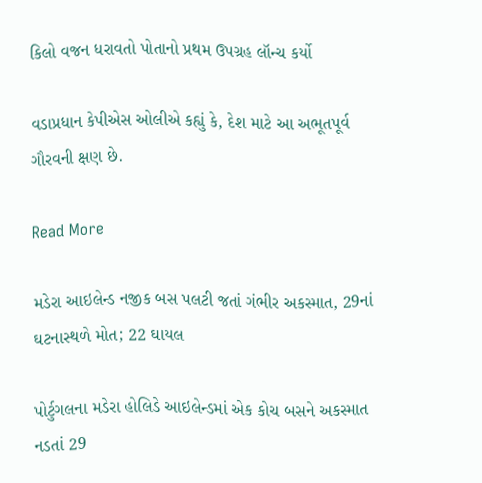કિલો વજન ધરાવતો પોતાનો પ્રથમ ઉપગ્રહ લૉન્ચ કર્યો

વડાપ્રધાન કેપીએસ ઓલીએ કહ્યું કે, દેશ માટે આ અભૂતપૂર્વ ગૌરવની ક્ષણ છે.

Read More

મડેરા આઇલેન્ડ નજીક બસ પલટી જતાં ગંભીર અકસ્માત, 29નાં ઘટનાસ્થળે મોત; 22 ઘાયલ

પોર્ટુગલના મડેરા હોલિડે આઇલેન્ડમાં એક કોચ બસને અકસ્માત નડતાં 29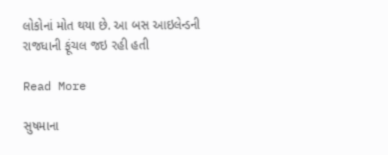લોકોનાં મોત થયા છે. આ બસ આઇલેન્ડની રાજધાની ફૂંચલ જઇ રહી હતી

Read More

સુષમાના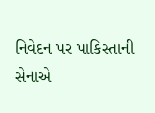નિવેદન પર પાકિસ્તાની સેનાએ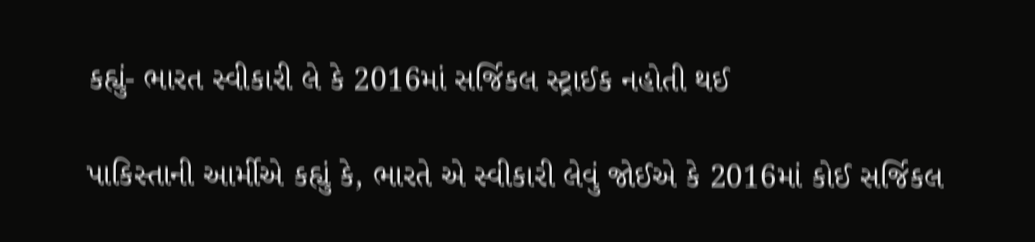કહ્યું- ભારત સ્વીકારી લે કે 2016માં સર્જિકલ સ્ટ્રાઈક નહોતી થઈ

પાકિસ્તાની આર્મીએ કહ્યું કે, ભારતે એ સ્વીકારી લેવું જોઈએ કે 2016માં કોઈ સર્જિકલ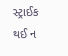સ્ટ્રાઈક થઈ ન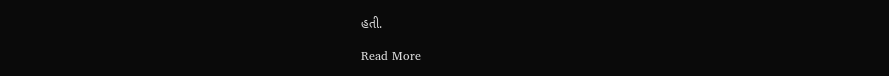હતી.

Read More